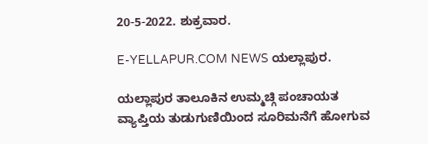20-5-2022. ಶುಕ್ರವಾರ.

E-YELLAPUR.COM NEWS ಯಲ್ಲಾಪುರ.

ಯಲ್ಲಾಪುರ ತಾಲೂಕಿನ ಉಮ್ಮಚ್ಗಿ ಪಂಚಾಯತ ವ್ಯಾಪ್ತಿಯ ತುಡುಗುಣಿಯಿಂದ ಸೂರಿಮನೆಗೆ ಹೋಗುವ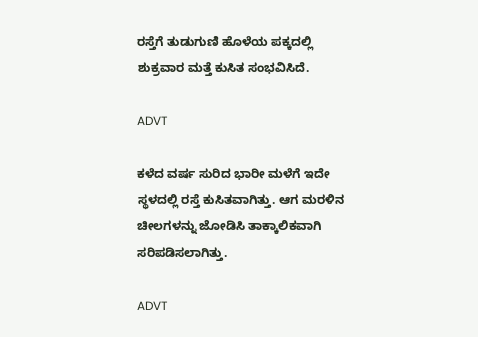ರಸ್ತೆಗೆ ತುಡುಗುಣಿ ಹೊಳೆಯ ಪಕ್ಕದಲ್ಲಿ ಶುಕ್ರವಾರ ಮತ್ತೆ ಕುಸಿತ ಸಂಭವಿಸಿದೆ.

ADVT

ಕಳೆದ ವರ್ಷ ಸುರಿದ ಭಾರೀ ಮಳೆಗೆ ಇದೇ ಸ್ಥಳದಲ್ಲಿ ರಸ್ತೆ ಕುಸಿತವಾಗಿತ್ತು. ಆಗ ಮರಳಿನ ಚೀಲಗಳನ್ನು ಜೋಡಿಸಿ ತಾಕ್ಕಾಲಿಕವಾಗಿ ಸರಿಪಡಿಸಲಾಗಿತ್ತು.

ADVT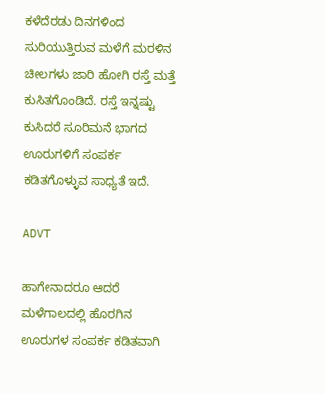ಕಳೆದೆರಡು ದಿನಗಳಿಂದ ಸುರಿಯುತ್ತಿರುವ ಮಳೆಗೆ ಮರಳಿನ ಚೀಲಗಳು ಜಾರಿ ಹೋಗಿ ರಸ್ತೆ ಮತ್ತೆ ಕುಸಿತಗೊಂಡಿದೆ. ರಸ್ತೆ ಇನ್ನಷ್ಟು ಕುಸಿದರೆ ಸೂರಿಮನೆ ಭಾಗದ ಊರುಗಳಿಗೆ ಸಂಪರ್ಕ ಕಡಿತಗೊಳ್ಳುವ ಸಾಧ್ಯತೆ ಇದೆ.

ADVT

ಹಾಗೇನಾದರೂ ಆದರೆ ಮಳೆಗಾಲದಲ್ಲಿ ಹೊರಗಿನ ಊರುಗಳ ಸಂಪರ್ಕ ಕಡಿತವಾಗಿ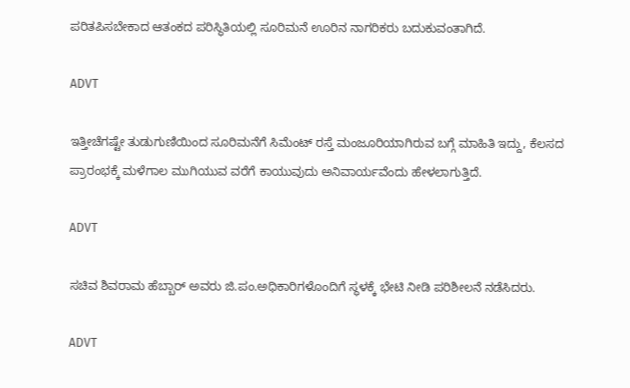ಪರಿತಪಿಸಬೇಕಾದ ಆತಂಕದ ಪರಿಸ್ಥಿತಿಯಲ್ಲಿ ಸೂರಿಮನೆ ಊರಿನ ನಾಗರಿಕರು ಬದುಕುವಂತಾಗಿದೆ.

ADVT

ಇತ್ತೀಚೆಗಷ್ಟೇ ತುಡುಗುಣಿಯಿಂದ ಸೂರಿಮನೆಗೆ ಸಿಮೆಂಟ್ ರಸ್ತೆ ಮಂಜೂರಿಯಾಗಿರುವ ಬಗ್ಗೆ ಮಾಹಿತಿ ಇದ್ದು, ಕೆಲಸದ ಪ್ರಾರಂಭಕ್ಕೆ ಮಳೆಗಾಲ ಮುಗಿಯುವ ವರೆಗೆ ಕಾಯುವುದು ಅನಿವಾರ್ಯವೆಂದು ಹೇಳಲಾಗುತ್ತಿದೆ.

ADVT

ಸಚಿವ ಶಿವರಾಮ ಹೆಬ್ಬಾರ್ ಅವರು ಜಿ.ಪಂ.ಅಧಿಕಾರಿಗಳೊಂದಿಗೆ ಸ್ಥಳಕ್ಕೆ ಭೇಟಿ ನೀಡಿ ಪರಿಶೀಲನೆ ನಡೆಸಿದರು.

ADVT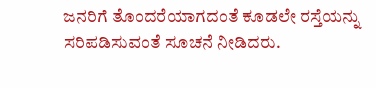ಜನರಿಗೆ ತೊಂದರೆಯಾಗದಂತೆ ಕೂಡಲೇ ರಸ್ತೆಯನ್ನು ಸರಿಪಡಿಸುವಂತೆ ಸೂಚನೆ ನೀಡಿದರು.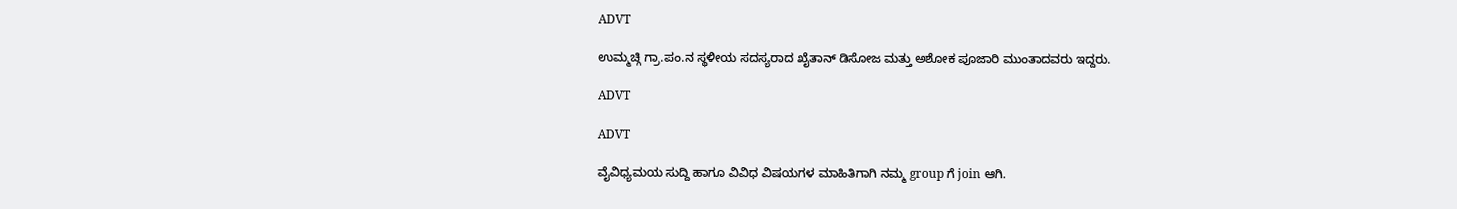ADVT

ಉಮ್ಮಚ್ಗಿ ಗ್ರಾ.ಪಂ.ನ ಸ್ಥಳೀಯ ಸದಸ್ಯರಾದ ಖೈತಾನ್ ಡಿಸೋಜ ಮತ್ತು ಅಶೋಕ ಪೂಜಾರಿ ಮುಂತಾದವರು ಇದ್ದರು.

ADVT

ADVT

ವೈವಿಧ್ಯಮಯ ಸುದ್ದಿ ಹಾಗೂ ವಿವಿಧ ವಿಷಯಗಳ ಮಾಹಿತಿಗಾಗಿ ನಮ್ಮ group ಗೆ join ಆಗಿ.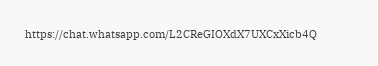https://chat.whatsapp.com/L2CReGIOXdX7UXCxXicb4Q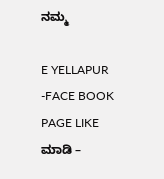ನಮ್ಮ

E YELLAPUR -FACE BOOK PAGE LIKE ಮಾಡಿ –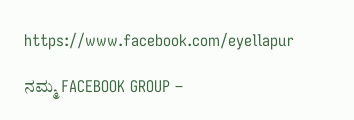https://www.facebook.com/eyellapur

ನಮ್ಮ FACEBOOK GROUP –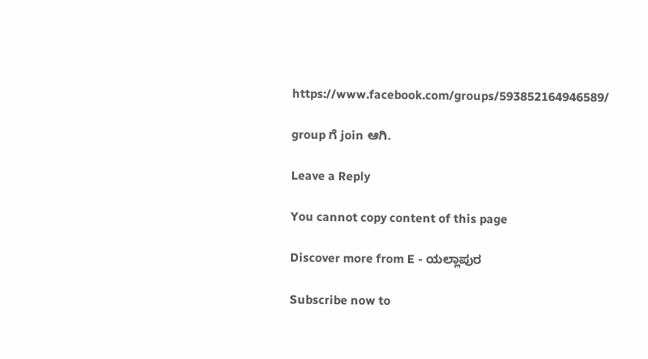https://www.facebook.com/groups/593852164946589/

group ಗೆ join ಆಗಿ.

Leave a Reply

You cannot copy content of this page

Discover more from E - ಯಲ್ಲಾಪುರ

Subscribe now to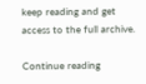keep reading and get access to the full archive.

Continue reading